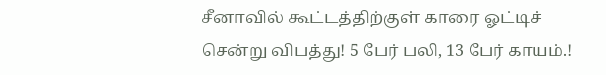சீனாவில் கூட்டத்திற்குள் காரை ஓட்டிச் சென்று விபத்து! 5 பேர் பலி, 13 பேர் காயம்.!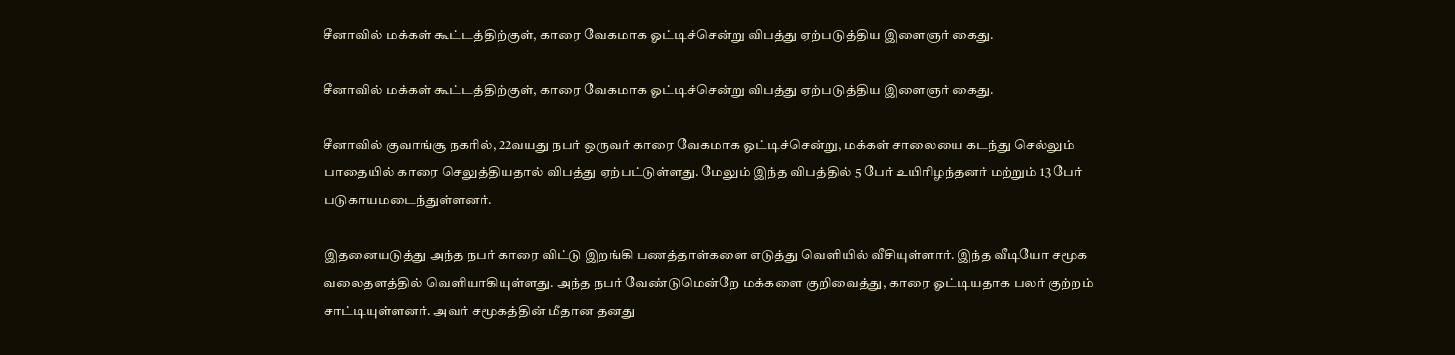சீனாவில் மக்கள் கூட்டத்திற்குள், காரை வேகமாக ஓட்டிச்சென்று விபத்து ஏற்படுத்திய இளைஞர் கைது.

சீனாவில் மக்கள் கூட்டத்திற்குள், காரை வேகமாக ஓட்டிச்சென்று விபத்து ஏற்படுத்திய இளைஞர் கைது.

சீனாவில் குவாங்சூ நகரில், 22வயது நபர் ஒருவர் காரை வேகமாக ஓட்டிச்சென்று, மக்கள் சாலையை கடந்து செல்லும் பாதையில் காரை செலுத்தியதால் விபத்து ஏற்பட்டுள்ளது. மேலும் இந்த விபத்தில் 5 பேர் உயிரிழந்தனர் மற்றும் 13 பேர் படுகாயமடைந்துள்ளனர்.

இதனையடுத்து அந்த நபர் காரை விட்டு இறங்கி பணத்தாள்களை எடுத்து வெளியில் வீசியுள்ளார். இந்த வீடியோ சமூக வலைதளத்தில் வெளியாகியுள்ளது. அந்த நபர் வேண்டுமென்றே மக்களை குறிவைத்து, காரை ஓட்டியதாக பலர் குற்றம் சாட்டியுள்ளனர். அவர் சமூகத்தின் மீதான தனது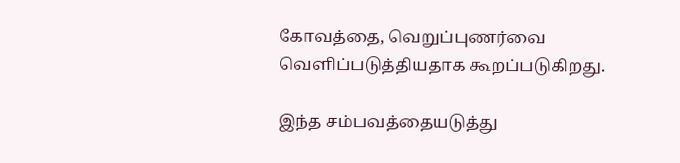கோவத்தை, வெறுப்புணர்வை வெளிப்படுத்தியதாக கூறப்படுகிறது.

இந்த சம்பவத்தையடுத்து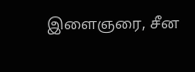இளைஞரை, சீன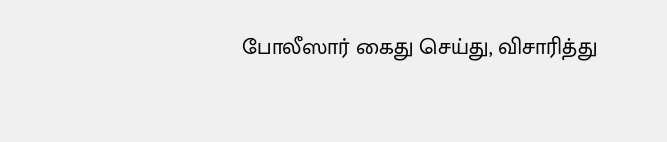போலீஸார் கைது செய்து, விசாரித்து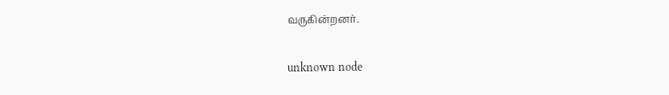வருகின்றனர்.

unknown node